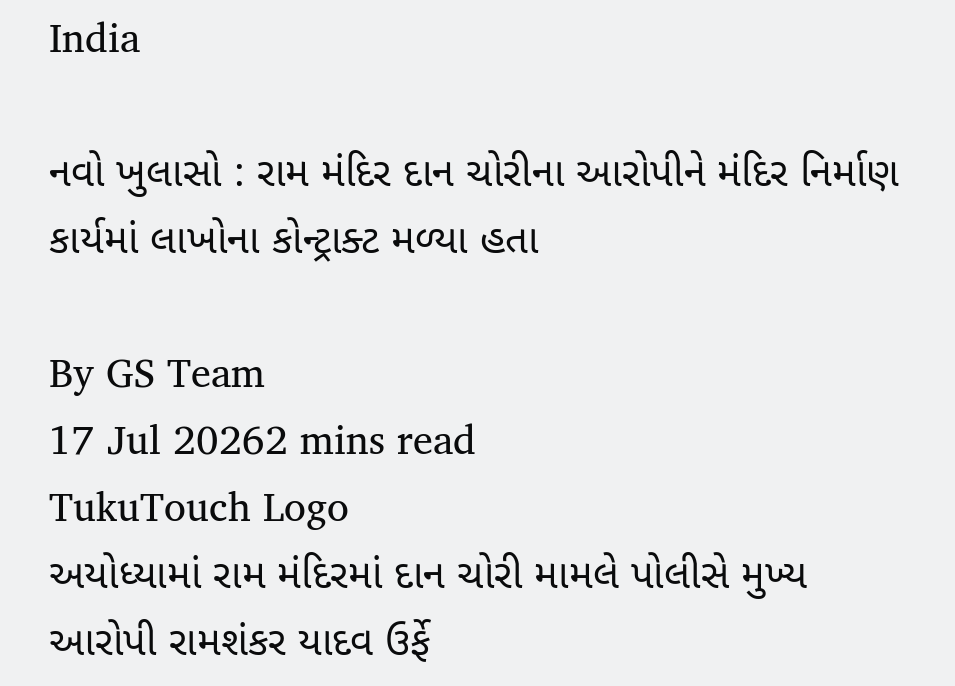India

નવો ખુલાસો : રામ મંદિર દાન ચોરીના આરોપીને મંદિર નિર્માણ કાર્યમાં લાખોના કોન્ટ્રાક્ટ મળ્યા હતા

By GS Team
17 Jul 20262 mins read
TukuTouch Logo
અયોધ્યામાં રામ મંદિરમાં દાન ચોરી મામલે પોલીસે મુખ્ય આરોપી રામશંકર યાદવ ઉર્ફે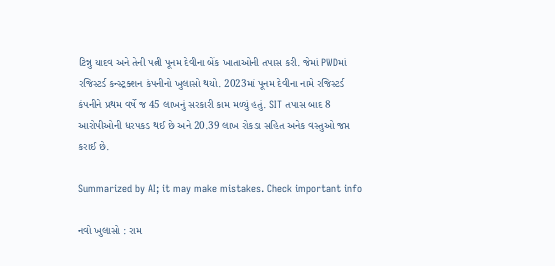ટિન્નુ યાદવ અને તેની પત્ની પૂનમ દેવીના બેંક ખાતાઓની તપાસ કરી. જેમાં PWDમાં રજિસ્ટર્ડ કન્સ્ટ્રક્શન કંપનીનો ખુલાસો થયો. 2023માં પૂનમ દેવીના નામે રજિસ્ટર્ડ કંપનીને પ્રથમ વર્ષે જ 45 લાખનું સરકારી કામ મળ્યું હતું. SIT તપાસ બાદ 8 આરોપીઓની ધરપકડ થઈ છે અને 20.39 લાખ રોકડા સહિત અનેક વસ્તુઓ જપ્ત કરાઈ છે.

Summarized by AI; it may make mistakes. Check important info

નવો ખુલાસો : રામ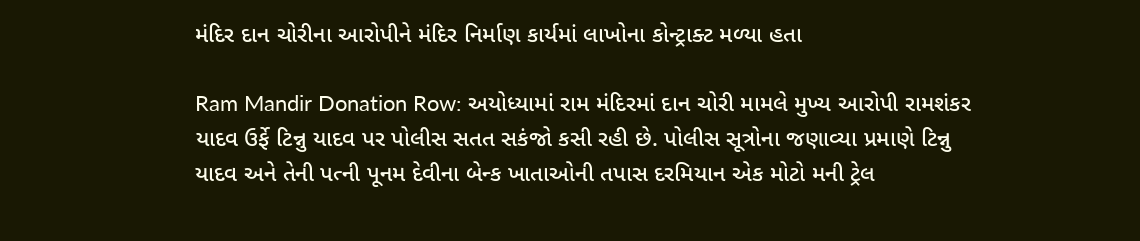મંદિર દાન ચોરીના આરોપીને મંદિર નિર્માણ કાર્યમાં લાખોના કોન્ટ્રાક્ટ મળ્યા હતા

Ram Mandir Donation Row: અયોધ્યામાં રામ મંદિરમાં દાન ચોરી મામલે મુખ્ય આરોપી રામશંકર યાદવ ઉર્ફે ટિન્નુ યાદવ પર પોલીસ સતત સકંજો કસી રહી છે. પોલીસ સૂત્રોના જણાવ્યા પ્રમાણે ટિન્નુ યાદવ અને તેની પત્ની પૂનમ દેવીના બેન્ક ખાતાઓની તપાસ દરમિયાન એક મોટો મની ટ્રેલ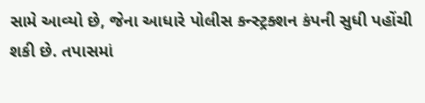સામે આવ્યો છે, જેના આધારે પોલીસ કન્સ્ટ્રક્શન કંપની સુધી પહોંચી શકી છે. તપાસમાં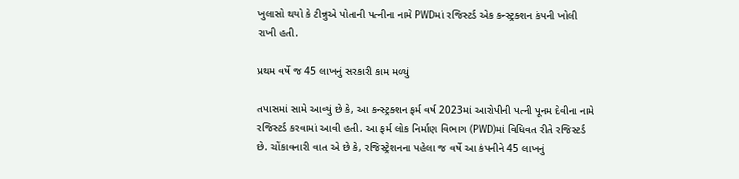ખુલાસો થયો કે ટીન્નુએ પોતાની પત્નીના નામે PWDમાં રજિસ્ટર્ડ એક કન્સ્ટ્રક્શન કંપની ખોલી રાખી હતી.

પ્રથમ વર્ષે જ 45 લાખનું સરકારી કામ મળ્યું

તપાસમાં સામે આવ્યું છે કે, આ કન્સ્ટ્રક્શન ફર્મ વર્ષ 2023માં આરોપીની પત્ની પૂનમ દેવીના નામે રજિસ્ટર્ડ કરવામાં આવી હતી. આ ફર્મ લોક નિર્માણ વિભાગ (PWD)માં વિધિવત રીતે રજિસ્ટર્ડ છે. ચોંકાવનારી વાત એ છે કે, રજિસ્ટ્રેશનના પહેલા જ વર્ષે આ કંપનીને 45 લાખનું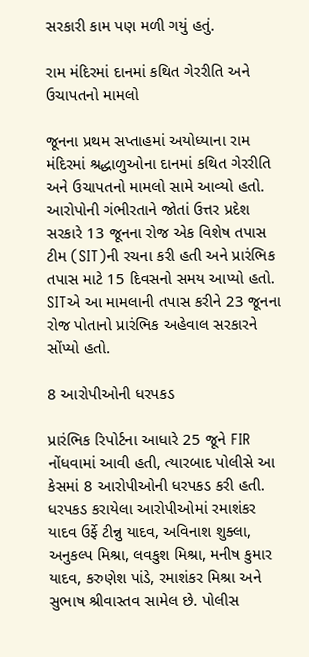સરકારી કામ પણ મળી ગયું હતું.

રામ મંદિરમાં દાનમાં કથિત ગેરરીતિ અને ઉચાપતનો મામલો

જૂનના પ્રથમ સપ્તાહમાં અયોધ્યાના રામ મંદિરમાં શ્રદ્ધાળુઓના દાનમાં કથિત ગેરરીતિ અને ઉચાપતનો મામલો સામે આવ્યો હતો. આરોપોની ગંભીરતાને જોતાં ઉત્તર પ્રદેશ સરકારે 13 જૂનના રોજ એક વિશેષ તપાસ ટીમ (SIT)ની રચના કરી હતી અને પ્રારંભિક તપાસ માટે 15 દિવસનો સમય આપ્યો હતો. SITએ આ મામલાની તપાસ કરીને 23 જૂનના રોજ પોતાનો પ્રારંભિક અહેવાલ સરકારને સોંપ્યો હતો.

8 આરોપીઓની ધરપકડ

પ્રારંભિક રિપોર્ટના આધારે 25 જૂને FIR નોંધવામાં આવી હતી, ત્યારબાદ પોલીસે આ કેસમાં 8 આરોપીઓની ધરપકડ કરી હતી. ધરપકડ કરાયેલા આરોપીઓમાં રમાશંકર યાદવ ઉર્ફે ટીન્નુ યાદવ, અવિનાશ શુક્લા, અનુકલ્પ મિશ્રા, લવકુશ મિશ્રા, મનીષ કુમાર યાદવ, કરુણેશ પાંડે, રમાશંકર મિશ્રા અને સુભાષ શ્રીવાસ્તવ સામેલ છે. પોલીસ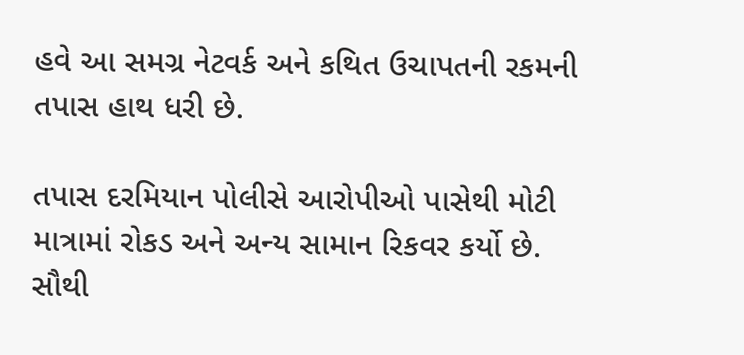હવે આ સમગ્ર નેટવર્ક અને કથિત ઉચાપતની રકમની તપાસ હાથ ધરી છે.

તપાસ દરમિયાન પોલીસે આરોપીઓ પાસેથી મોટી માત્રામાં રોકડ અને અન્ય સામાન રિકવર કર્યો છે. સૌથી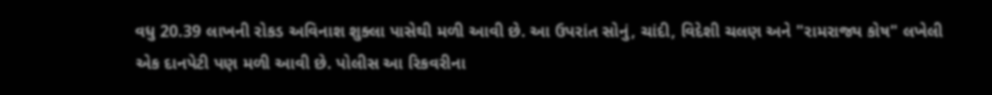વધુ 20.39 લાખની રોકડ અવિનાશ શુક્લા પાસેથી મળી આવી છે. આ ઉપરાંત સોનું, ચાંદી, વિદેશી ચલણ અને "રામરાજ્ય કોષ" લખેલી એક દાનપેટી પણ મળી આવી છે. પોલીસ આ રિકવરીના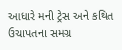આધારે મની ટ્રેસ અને કથિત ઉચાપતના સમગ્ર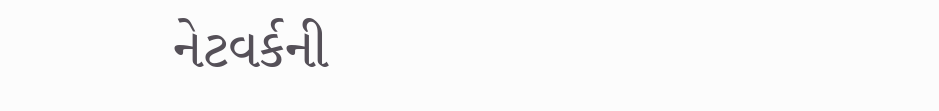નેટવર્કની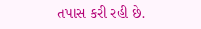તપાસ કરી રહી છે.